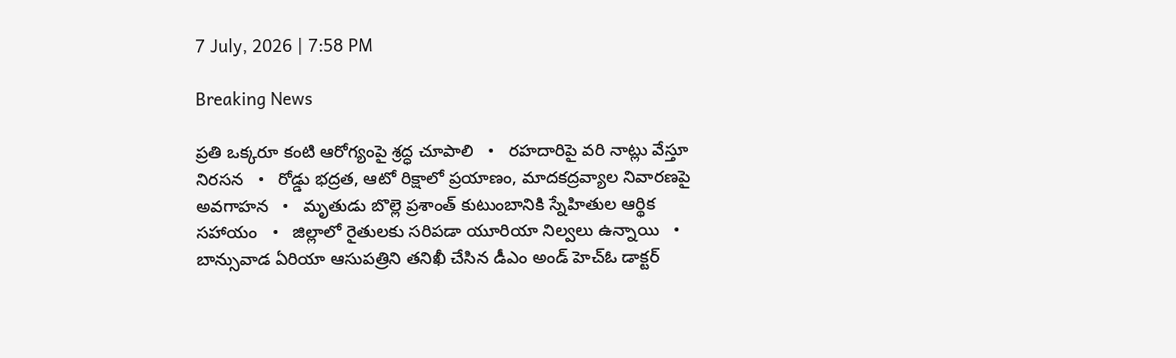7 July, 2026 | 7:58 PM

Breaking News

ప్రతి ఒక్కరూ కంటి ఆరోగ్యంపై శ్రద్ధ చూపాలి   •   రహదారిపై వరి నాట్లు వేస్తూ నిరసన   •   రోడ్డు భద్రత, ఆటో రిక్షాలో ప్రయాణం, మాదకద్రవ్యాల నివారణపై అవగాహన   •   మృతుడు బొల్లె ప్రశాంత్ కుటుంబానికి స్నేహితుల ఆర్థిక సహాయం   •   జిల్లాలో రైతులకు సరిపడా యూరియా నిల్వలు ఉన్నాయి   •   బాన్సువాడ ఏరియా ఆసుపత్రిని తనిఖీ చేసిన డీఎం అండ్ హెచ్ఓ డాక్టర్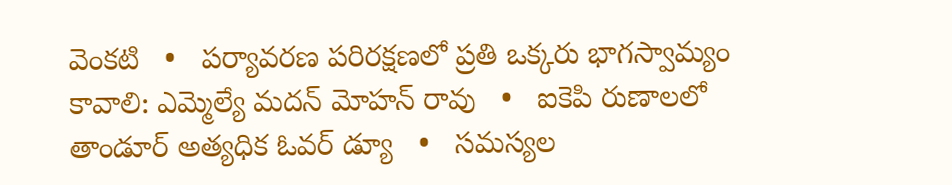వెంకటి   •   పర్యావరణ పరిరక్షణలో ప్రతి ఒక్కరు భాగస్వామ్యం కావాలి: ఎమ్మెల్యే మదన్ మోహన్ రావు   •   ఐకెపి రుణాలలో తాండూర్ అత్యధిక ఓవర్ డ్యూ   •   సమస్యల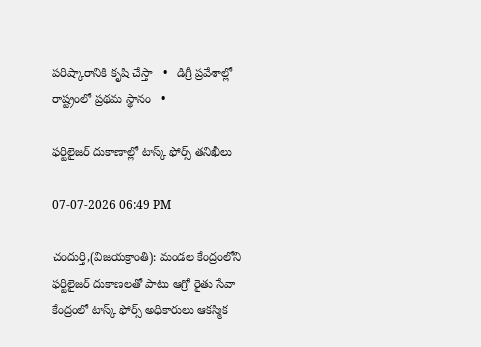పరిష్కారానికి కృషి చేస్తా   •   డిగ్రీ ప్రవేశాల్లో రాష్ట్రంలో ప్రథమ స్థానం   •

ఫర్టిలైజర్ దుకాణాల్లో టాస్క్ ఫోర్స్ తనిఖీలు

07-07-2026 06:49 PM

చందుర్తి,(విజయక్రాంతి): మండల కేంద్రంలోని ఫర్టిలైజర్ దుకాణలతో పాటు ఆగ్రో రైతు సేవా కేంద్రంలో టాస్క్ ఫోర్స్ అధికారులు ఆకస్మిక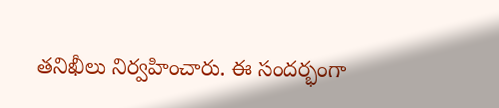తనిఖీలు నిర్వహించారు. ఈ సందర్భంగా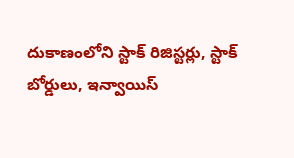దుకాణంలోని స్టాక్ రిజిస్టర్లు, స్టాక్ బోర్డులు, ఇన్వాయిస్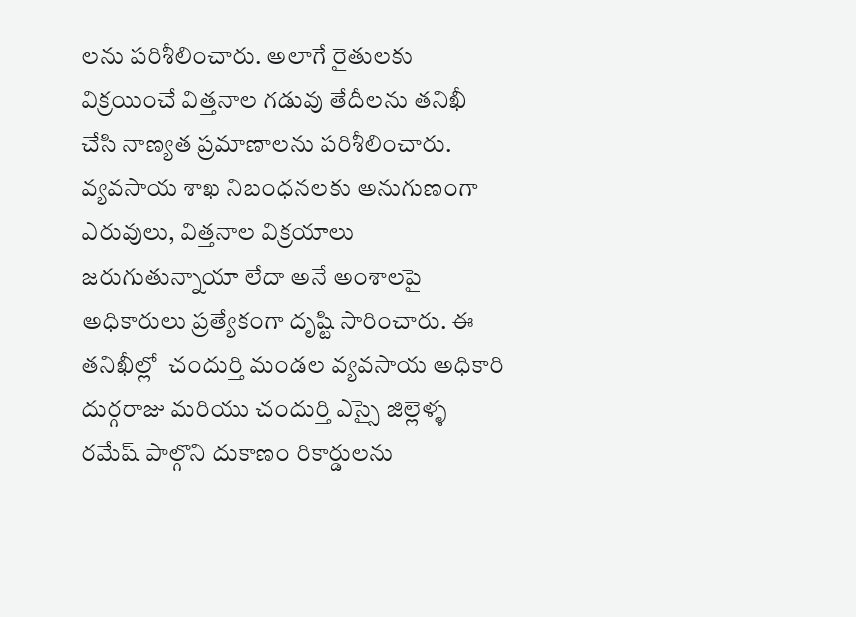లను పరిశీలించారు. అలాగే రైతులకు విక్రయించే విత్తనాల గడువు తేదీలను తనిఖీ చేసి నాణ్యత ప్రమాణాలను పరిశీలించారు. వ్యవసాయ శాఖ నిబంధనలకు అనుగుణంగా ఎరువులు, విత్తనాల విక్రయాలు జరుగుతున్నాయా లేదా అనే అంశాలపై అధికారులు ప్రత్యేకంగా దృష్టి సారించారు. ఈ తనిఖీల్లో  చందుర్తి మండల వ్యవసాయ అధికారి దుర్గరాజు మరియు చందుర్తి ఎస్సై జిల్లెళ్ళ రమేష్ పాల్గొని దుకాణం రికార్డులను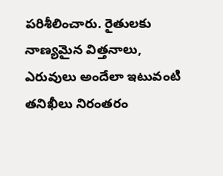పరిశీలించారు. రైతులకు నాణ్యమైన విత్తనాలు, ఎరువులు అందేలా ఇటువంటి తనిఖీలు నిరంతరం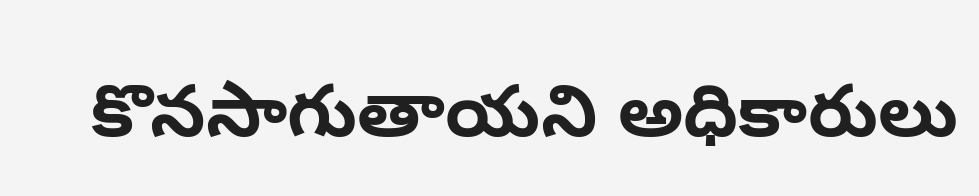కొనసాగుతాయని అధికారులు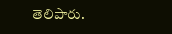తెలిపారు.